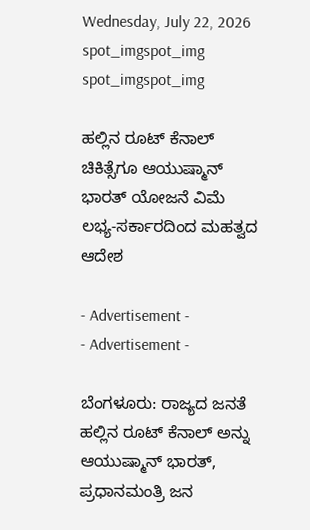Wednesday, July 22, 2026
spot_imgspot_img
spot_imgspot_img

ಹಲ್ಲಿನ ರೂಟ್‌ ಕೆನಾಲ್‌ ಚಿಕಿತ್ಸೆಗೂ ಆಯುಷ್ಮಾನ್‌ ಭಾರತ್ ಯೋಜನೆ ವಿಮೆ ಲಭ್ಯ-ಸರ್ಕಾರದಿಂದ ಮಹತ್ವದ ಆದೇಶ

- Advertisement -
- Advertisement -

ಬೆಂಗಳೂರು: ರಾಜ್ಯದ ಜನತೆ ಹಲ್ಲಿನ ರೂಟ್‌ ಕೆನಾಲ್‌ ಅನ್ನು ಆಯುಷ್ಮಾನ್‌ ಭಾರತ್‌, ಪ್ರಧಾನಮಂತ್ರಿ ಜನ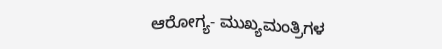ಆರೋಗ್ಯ- ಮುಖ್ಯಮಂತ್ರಿಗಳ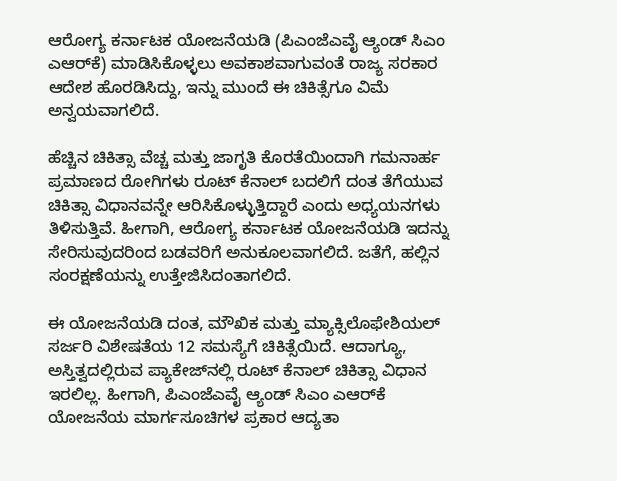ಆರೋಗ್ಯ ಕರ್ನಾಟಕ ಯೋಜನೆಯಡಿ (ಪಿಎಂಜೆಎವೈ ಆ್ಯಂಡ್‌ ಸಿಎಂ ಎಆರ್‌ಕೆ) ಮಾಡಿಸಿಕೊಳ್ಳಲು ಅವಕಾಶವಾಗುವಂತೆ ರಾಜ್ಯ ಸರಕಾರ ಆದೇಶ ಹೊರಡಿಸಿದ್ದು, ಇನ್ನು ಮುಂದೆ ಈ ಚಿಕಿತ್ಸೆಗೂ ವಿಮೆ ಅನ್ವಯವಾಗಲಿದೆ.

ಹೆಚ್ಚಿನ ಚಿಕಿತ್ಸಾ ವೆಚ್ಚ ಮತ್ತು ಜಾಗೃತಿ ಕೊರತೆಯಿಂದಾಗಿ ಗಮನಾರ್ಹ ಪ್ರಮಾಣದ ರೋಗಿಗಳು ರೂಟ್‌ ಕೆನಾಲ್‌ ಬದಲಿಗೆ ದಂತ ತೆಗೆಯುವ ಚಿಕಿತ್ಸಾ ವಿಧಾನವನ್ನೇ ಆರಿಸಿಕೊಳ್ಳುತ್ತಿದ್ದಾರೆ ಎಂದು ಅಧ್ಯಯನಗಳು ತಿಳಿಸುತ್ತಿವೆ. ಹೀಗಾಗಿ, ಆರೋಗ್ಯ ಕರ್ನಾಟಕ ಯೋಜನೆಯಡಿ ಇದನ್ನು ಸೇರಿಸುವುದರಿಂದ ಬಡವರಿಗೆ ಅನುಕೂಲವಾಗಲಿದೆ. ಜತೆಗೆ, ಹಲ್ಲಿನ ಸಂರಕ್ಷಣೆಯನ್ನು ಉತ್ತೇಜಿಸಿದಂತಾಗಲಿದೆ.

ಈ ಯೋಜನೆಯಡಿ ದಂತ, ಮೌಖಿಕ ಮತ್ತು ಮ್ಯಾಕ್ಸಿಲೊಫೇಶಿಯಲ್‌ ಸರ್ಜರಿ ವಿಶೇಷತೆಯ 12 ಸಮಸ್ಯೆಗೆ ಚಿಕಿತ್ಸೆಯಿದೆ. ಆದಾಗ್ಯೂ, ಅಸ್ತಿತ್ವದಲ್ಲಿರುವ ಪ್ಯಾಕೇಜ್‌ನಲ್ಲಿ ರೂಟ್‌ ಕೆನಾಲ್‌ ಚಿಕಿತ್ಸಾ ವಿಧಾನ ಇರಲಿಲ್ಲ. ಹೀಗಾಗಿ, ಪಿಎಂಜೆಎವೈ ಆ್ಯಂಡ್‌ ಸಿಎಂ ಎಆರ್‌ಕೆ ಯೋಜನೆಯ ಮಾರ್ಗಸೂಚಿಗಳ ಪ್ರಕಾರ ಆದ್ಯತಾ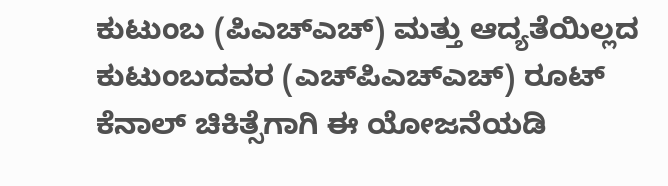ಕುಟುಂಬ (ಪಿಎಚ್‌ಎಚ್‌) ಮತ್ತು ಆದ್ಯತೆಯಿಲ್ಲದ ಕುಟುಂಬದವರ (ಎಚ್‌ಪಿಎಚ್‌ಎಚ್‌) ರೂಟ್‌ ಕೆನಾಲ್‌ ಚಿಕಿತ್ಸೆಗಾಗಿ ಈ ಯೋಜನೆಯಡಿ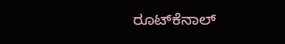ರೂಟ್‌ಕೆನಾಲ್‌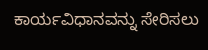ಕಾರ್ಯವಿಧಾನವನ್ನು ಸೇರಿಸಲು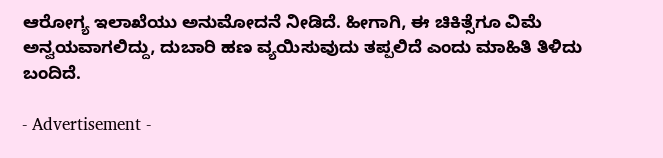ಆರೋಗ್ಯ ಇಲಾಖೆಯು ಅನುಮೋದನೆ ನೀಡಿದೆ. ಹೀಗಾಗಿ, ಈ ಚಿಕಿತ್ಸೆಗೂ ವಿಮೆ ಅನ್ವಯವಾಗಲಿದ್ದು, ದುಬಾರಿ ಹಣ ವ್ಯಯಿಸುವುದು ತಪ್ಪಲಿದೆ ಎಂದು ಮಾಹಿತಿ ತಿಳಿದು ಬಂದಿದೆ.

- Advertisement -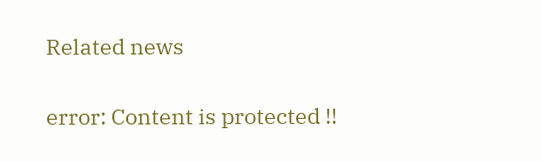Related news

error: Content is protected !!